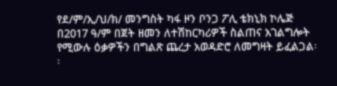የደ/ም/ኢ/ህ/ክ/ መንግስት ካፋ ዞን ቦንጋ ፖሊ ቴክኒክ ኮሌጅ በ2017 ዓ/ም በጀት ዘመን ለተሽከርካሪዎች ስልጠና አገልግሎት የሚውሉ ዕቃዎችን በግልጽ ጨረታ አወዳድሮ ለመግዛት ይፈልጋል፡፡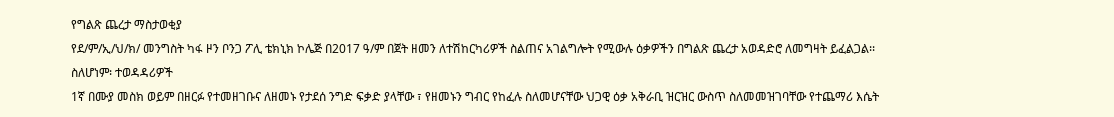የግልጽ ጨረታ ማስታወቂያ
የደ/ም/ኢ/ህ/ክ/ መንግስት ካፋ ዞን ቦንጋ ፖሊ ቴክኒክ ኮሌጅ በ2017 ዓ/ም በጀት ዘመን ለተሽከርካሪዎች ስልጠና አገልግሎት የሚውሉ ዕቃዎችን በግልጽ ጨረታ አወዳድሮ ለመግዛት ይፈልጋል፡፡
ስለሆነም፡ ተወዳዳሪዎች
1ኛ በሙያ መስክ ወይም በዘርፉ የተመዘገቡና ለዘመኑ የታደሰ ንግድ ፍቃድ ያላቸው ፣ የዘመኑን ግብር የከፈሉ ስለመሆናቸው ህጋዊ ዕቃ አቅራቢ ዝርዝር ውስጥ ስለመመዝገባቸው የተጨማሪ እሴት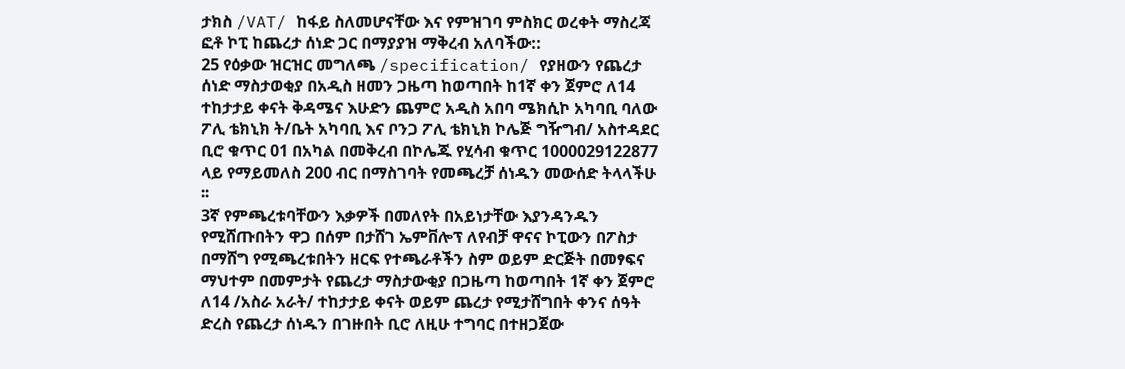ታክስ /VAT/ ከፋይ ስለመሆናቸው እና የምዝገባ ምስክር ወረቀት ማስረጃ ፎቶ ኮፒ ከጨረታ ሰነድ ጋር በማያያዝ ማቅረብ አለባችው::
25 የዕቃው ዝርዝር መግለጫ /specification/ የያዘውን የጨረታ ሰነድ ማስታወቂያ በአዲስ ዘመን ጋዜጣ ከወጣበት ከ1ኛ ቀን ጀምሮ ለ14 ተከታታይ ቀናት ቅዳሜና እሁድን ጨምሮ አዲስ አበባ ሜክሲኮ አካባቢ ባለው ፖሊ ቴክኒክ ት/ቤት አካባቢ እና ቦንጋ ፖሊ ቴክኒክ ኮሌጅ ግዥግብ/ አስተዳደር ቢሮ ቁጥር 01 በአካል በመቅረብ በኮሌጁ የሂሳብ ቁጥር 1000029122877 ላይ የማይመለስ 200 ብር በማስገባት የመጫረቻ ሰነዱን መውሰድ ትላላችሁ ፡፡
3ኛ የምጫረቱባቸውን እቃዎች በመለየት በአይነታቸው እያንዳንዱን የሚሸጡበትን ዋጋ በሰም በታሸገ ኤምቨሎፕ ለየብቻ ዋናና ኮፒውን በፖስታ በማሸግ የሚጫረቱበትን ዘርፍ የተጫራቶችን ስም ወይም ድርጅት በመፃፍና ማህተም በመምታት የጨረታ ማስታውቂያ በጋዜጣ ከወጣበት 1ኛ ቀን ጀምሮ ለ14 /አስራ አራት/ ተከታታይ ቀናት ወይም ጨረታ የሚታሸግበት ቀንና ሰዓት ድረስ የጨረታ ሰነዱን በገዙበት ቢሮ ለዚሁ ተግባር በተዘጋጀው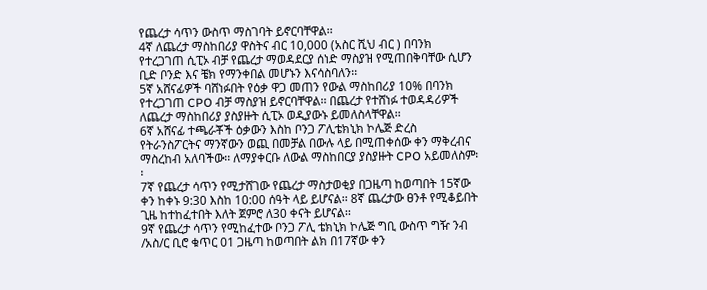የጨረታ ሳጥን ውስጥ ማስገባት ይኖርባቸዋል፡፡
4ኛ ለጨረታ ማስከበሪያ ዋስትና ብር 10,000 (አስር ሺህ ብር ) በባንክ የተረጋገጠ ሲፒኦ ብቻ የጨረታ ማወዳደርያ ሰነድ ማስያዝ የሚጠበቅባቸው ሲሆን ቢድ ቦንድ እና ቼክ የማንቀበል መሆኑን እናሳስባለን፡፡
5ኛ አሸናፊዎች ባሸነፉበት የዕቃ ዋጋ መጠን የውል ማስከበሪያ 10% በባንክ የተረጋገጠ CPO ብቻ ማስያዝ ይኖርባቸዋል፡፡ በጨረታ የተሸነፉ ተወዳዳሪዎች ለጨረታ ማስከበሪያ ያስያዙት ሲፒኦ ወዲያውኑ ይመለስላቸዋል፡፡
6ኛ አሸናፊ ተጫራቾች ዕቃውን እስከ ቦንጋ ፖሊቴክኒክ ኮሌጅ ድረስ የትራንስፖርትና ማንኛውን ወጪ በመቻል በውሉ ላይ በሚጠቀሰው ቀን ማቅረብና ማስረከብ አለባችው፡፡ ለማያቀርቡ ለውል ማስከበርያ ያስያዙት CPO አይመለስም፡፡
7ኛ የጨረታ ሳጥን የሚታሸገው የጨረታ ማስታወቂያ በጋዜጣ ከወጣበት 15ኛው ቀን ከቀኑ 9:30 እስከ 10:00 ሰዓት ላይ ይሆናል፡፡ 8ኛ ጨረታው ፀንቶ የሚቆይበት ጊዜ ከተከፈተበት እለት ጀምሮ ለ30 ቀናት ይሆናል፡፡
9ኛ የጨረታ ሳጥን የሚከፈተው ቦንጋ ፖሊ ቴክኒክ ኮሌጅ ግቢ ውስጥ ግዥ ንብ /አስ/ር ቢሮ ቁጥር 01 ጋዜጣ ከወጣበት ልክ በ17ኛው ቀን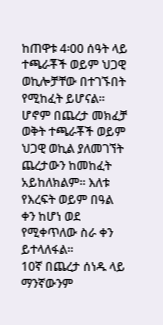ከጠዋቱ 4፡00 ሰዓት ላይ ተጫራቾች ወይም ህጋዊ ወኪሎቻቸው በተገኙበት የሚከፈት ይሆናል፡፡ ሆኖም በጨረታ መክፈቻ ወቅት ተጫራቾች ወይም ህጋዊ ወኪል ያለመገኘት ጨረታውን ከመከፈት አይከለክልም፡፡ እለቱ የእረፍት ወይም በዓል ቀን ከሆነ ወደ የሚቀጥለው ስራ ቀን ይተላለፋል፡፡
10ኛ በጨረታ ሰነዱ ላይ ማንኛውንም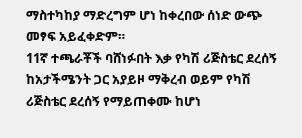ማስተካከያ ማድረግም ሆነ ከቀረበው ሰነድ ውጭ መፃፍ አይፈቀድም።
11ኛ ተጫራቾች ባሸነፉበት እቃ የካሽ ሪጅስቴር ደረሰኝ ከአታችሜንት ጋር አያይዞ ማቅረብ ወይም የካሽ ሪጅስቴር ደረሰኝ የማይጠቀሙ ከሆነ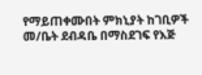የማይጠቀሙበት ምክኒያት ከገቢዎች መ/ቤት ደብዳቤ በማስደገፍ የእጅ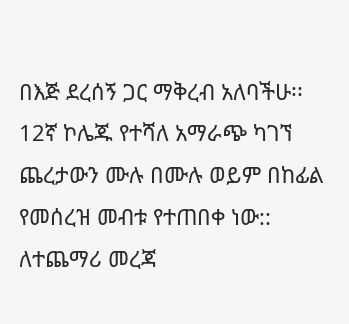በእጅ ደረሰኝ ጋር ማቅረብ አለባችሁ፡፡
12ኛ ኮሌጁ የተሻለ አማራጭ ካገኘ ጨረታውን ሙሉ በሙሉ ወይም በከፊል የመሰረዝ መብቱ የተጠበቀ ነው::
ለተጨማሪ መረጃ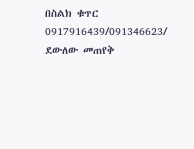በስልክ ቁጥር 0917916439/091346623/ ደውለው መጠየቅ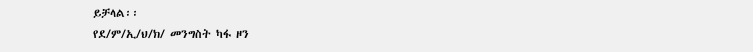ይቻላል፡፡
የደ/ም/ኢ/ህ/ክ/ መንግስት ካፋ ዞን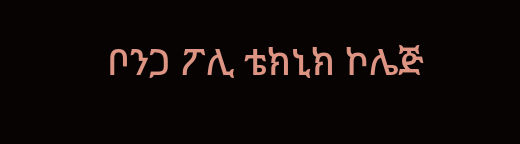ቦንጋ ፖሊ ቴክኒክ ኮሌጅ